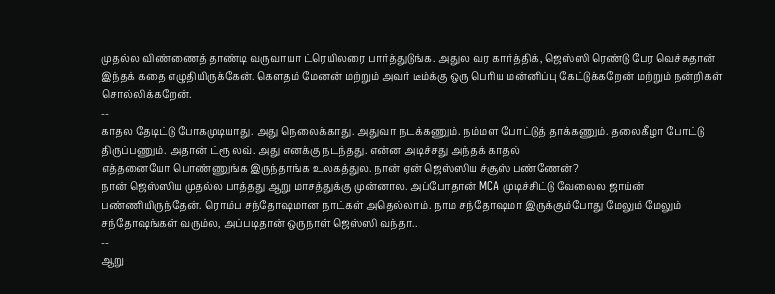முதல்ல விண்ணைத் தாண்டி வருவாயா ட்ரெயிலரை பார்த்துடுங்க. அதுல வர கார்த்திக், ஜெஸ்ஸி ரெண்டு பேர வெச்சுதான் இந்தக் கதை எழுதியிருக்கேன். கௌதம் மேனன் மற்றும் அவர் டீம்க்கு ஒரு பெரிய மன்னிப்பு கேட்டுக்கறேன் மற்றும் நன்றிகள் சொல்லிக்கறேன்.
--
காதல தேடிட்டு போகமுடியாது. அது நெலைக்காது. அதுவா நடக்கணும். நம்மள போட்டுத் தாக்கணும். தலைகீழா போட்டு திருப்பணும். அதான் ட்ரூ லவ். அது எனக்கு நடந்தது. என்ன அடிச்சது அந்தக் காதல்
எத்தனையோ பொண்ணுங்க இருந்தாங்க உலகத்துல. நான் ஏன் ஜெஸ்ஸிய ச்சூஸ் பண்ணேன்?
நான் ஜெஸ்ஸிய முதல்ல பாத்தது ஆறு மாசத்துக்கு முன்னால. அப்போதான் MCA முடிச்சிட்டு வேலைல ஜாய்ன் பண்ணியிருந்தேன். ரொம்ப சந்தோஷமான நாட்கள் அதெல்லாம். நாம சந்தோஷமா இருக்கும்போது மேலும் மேலும் சந்தோஷங்கள் வரும்ல, அப்படிதான் ஒருநாள் ஜெஸ்ஸி வந்தா..
--
ஆறு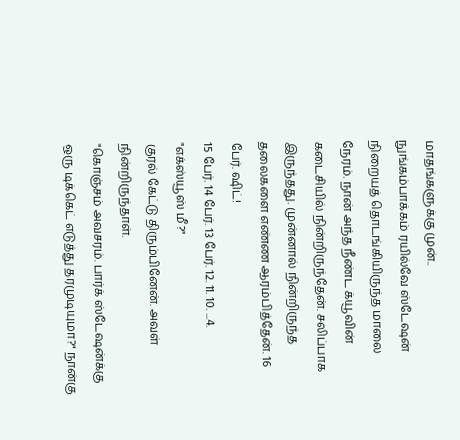மாதங்களுக்கு முன்..
நுங்கம்பாக்கம் ரயில்வே ஸ்டேஷன் நிறையத் தொடங்கியிருந்த மாலை நேரம். நான் அந்த நீண்ட க்யூவின் கடைசியில் நின்றிருந்தேன். சலிப்பாக இருந்தது. முன்னால் நின்றிருந்த தலைகளை எண்ண ஆரம்பித்தேன். 16 பேர். ஷிட்!
15 பேர். 14 பேர். 13 பேர். 12. 11. 10. ...4.
"எக்ஸ்யூஸ் மீ?"
குரல் கேட்டு திரும்பினேன். அவள் நின்றிருந்தாள்.
"கொஞ்சம் அவசரம். பார்க் ஸ்டேஷன்க்கு ஒரு டிக்கெட் எடுத்து தரமுடியுமா?" நான்கு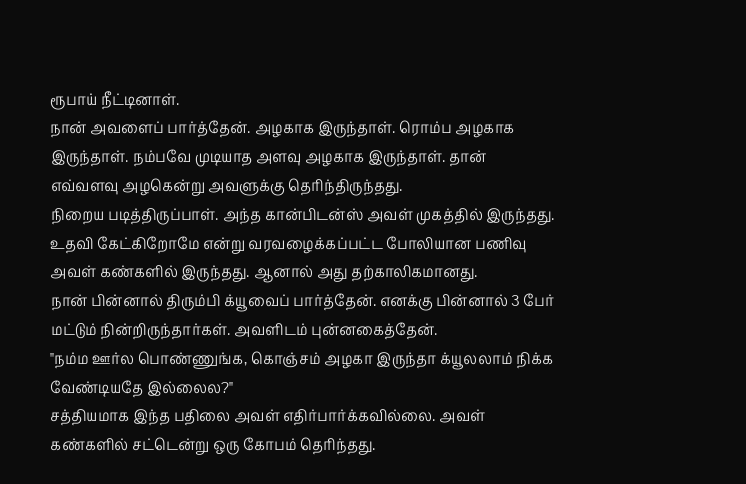ரூபாய் நீட்டினாள்.
நான் அவளைப் பார்த்தேன். அழகாக இருந்தாள். ரொம்ப அழகாக இருந்தாள். நம்பவே முடியாத அளவு அழகாக இருந்தாள். தான் எவ்வளவு அழகென்று அவளுக்கு தெரிந்திருந்தது.
நிறைய படித்திருப்பாள். அந்த கான்பிடன்ஸ் அவள் முகத்தில் இருந்தது. உதவி கேட்கிறோமே என்று வரவழைக்கப்பட்ட போலியான பணிவு அவள் கண்களில் இருந்தது. ஆனால் அது தற்காலிகமானது.
நான் பின்னால் திரும்பி க்யூவைப் பார்த்தேன். எனக்கு பின்னால் 3 பேர் மட்டும் நின்றிருந்தார்கள். அவளிடம் புன்னகைத்தேன்.
"நம்ம ஊர்ல பொண்ணுங்க, கொஞ்சம் அழகா இருந்தா க்யூலலாம் நிக்க வேண்டியதே இல்லைல?"
சத்தியமாக இந்த பதிலை அவள் எதிர்பார்க்கவில்லை. அவள் கண்களில் சட்டென்று ஒரு கோபம் தெரிந்தது.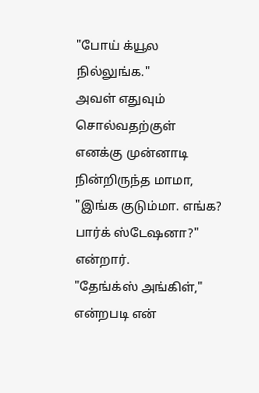"போய் க்யூல நில்லுங்க."
அவள் எதுவும் சொல்வதற்குள் எனக்கு முன்னாடி நின்றிருந்த மாமா, "இங்க குடும்மா. எங்க? பார்க் ஸ்டேஷனா?" என்றார்.
"தேங்க்ஸ் அங்கிள்," என்றபடி என்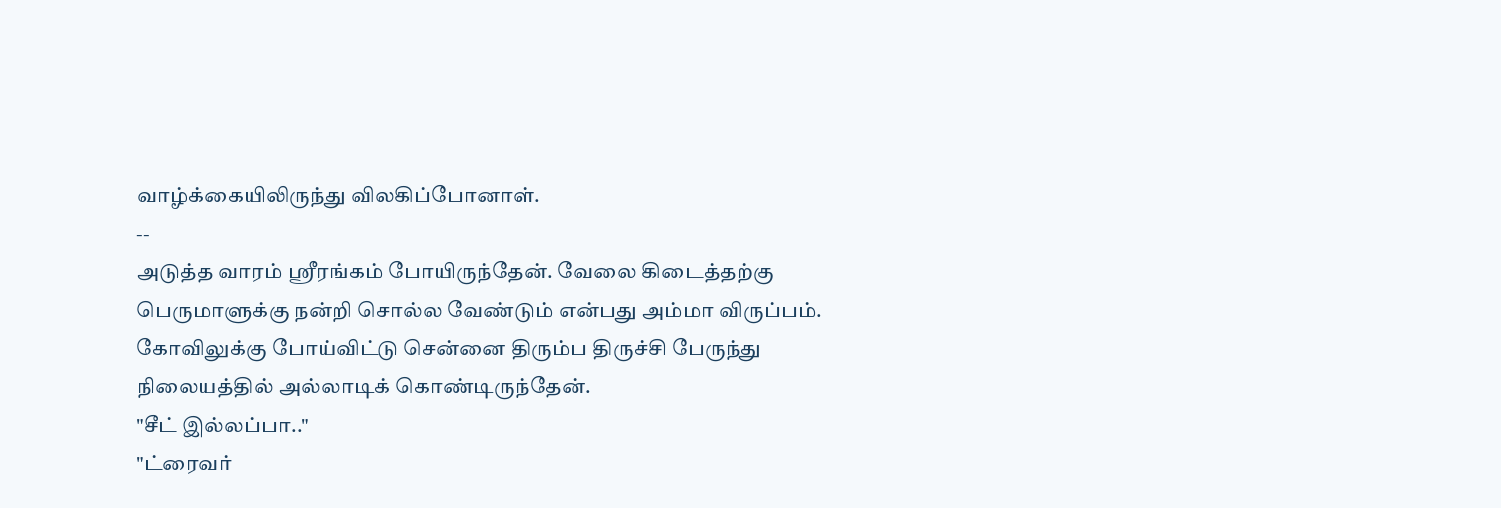வாழ்க்கையிலிருந்து விலகிப்போனாள்.
--
அடுத்த வாரம் ஸ்ரீரங்கம் போயிருந்தேன். வேலை கிடைத்தற்கு பெருமாளுக்கு நன்றி சொல்ல வேண்டும் என்பது அம்மா விருப்பம். கோவிலுக்கு போய்விட்டு சென்னை திரும்ப திருச்சி பேருந்து நிலையத்தில் அல்லாடிக் கொண்டிருந்தேன்.
"சீட் இல்லப்பா.."
"ட்ரைவர்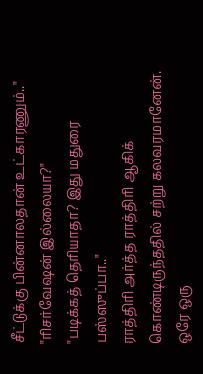சீட்டுக்கு பின்னாலதான் உட்காரணும்.."
"ரிசர்வேஷன் இல்லையா?"
"படிக்கத் தெரியாதா? இது மதுரை பஸ்ஸுப்பா.."
ராத்திரி அர்த்த ராத்திரி ஆகிக் கொண்டிருந்ததில் சற்று கலவரமானேன். ஒரே ஒரு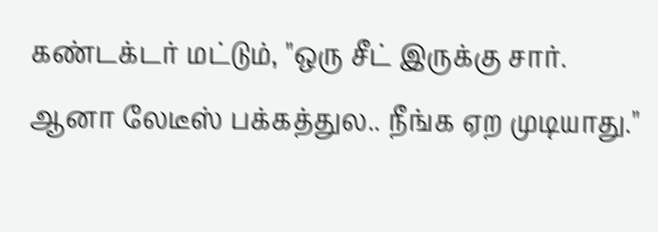கண்டக்டர் மட்டும், "ஒரு சீட் இருக்கு சார். ஆனா லேடீஸ் பக்கத்துல.. நீங்க ஏற முடியாது."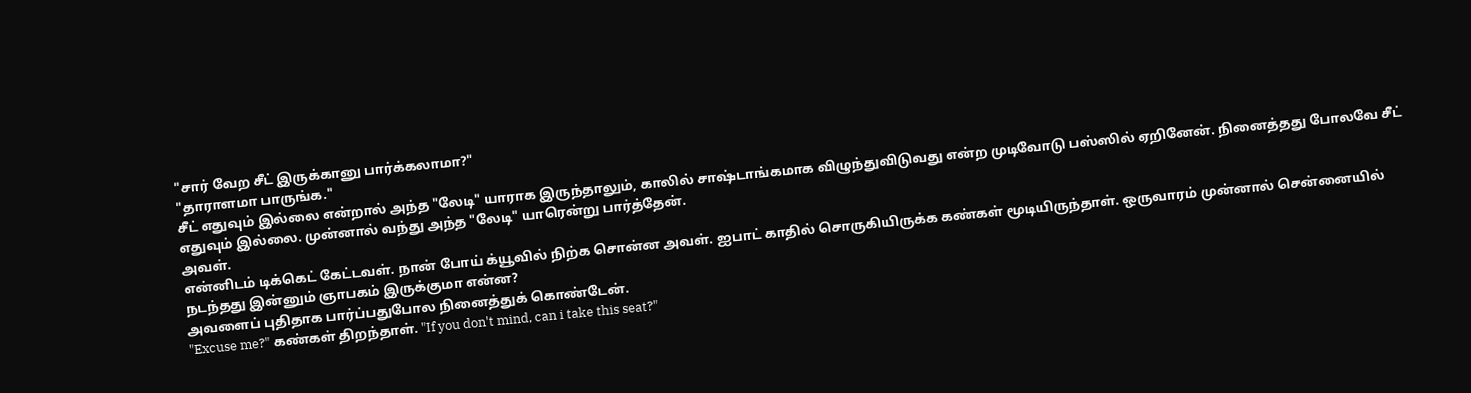"சார் வேற சீட் இருக்கானு பார்க்கலாமா?"
"தாராளமா பாருங்க."
சீட் எதுவும் இல்லை என்றால் அந்த "லேடி" யாராக இருந்தாலும், காலில் சாஷ்டாங்கமாக விழுந்துவிடுவது என்ற முடிவோடு பஸ்ஸில் ஏறினேன். நினைத்தது போலவே சீட் எதுவும் இல்லை. முன்னால் வந்து அந்த "லேடி" யாரென்று பார்த்தேன்.
அவள்.
என்னிடம் டிக்கெட் கேட்டவள். நான் போய் க்யூவில் நிற்க சொன்ன அவள். ஐபாட் காதில் சொருகியிருக்க கண்கள் மூடியிருந்தாள். ஒருவாரம் முன்னால் சென்னையில் நடந்தது இன்னும் ஞாபகம் இருக்குமா என்ன?
அவளைப் புதிதாக பார்ப்பதுபோல நினைத்துக் கொண்டேன்.
"Excuse me?" கண்கள் திறந்தாள். "If you don't mind, can i take this seat?"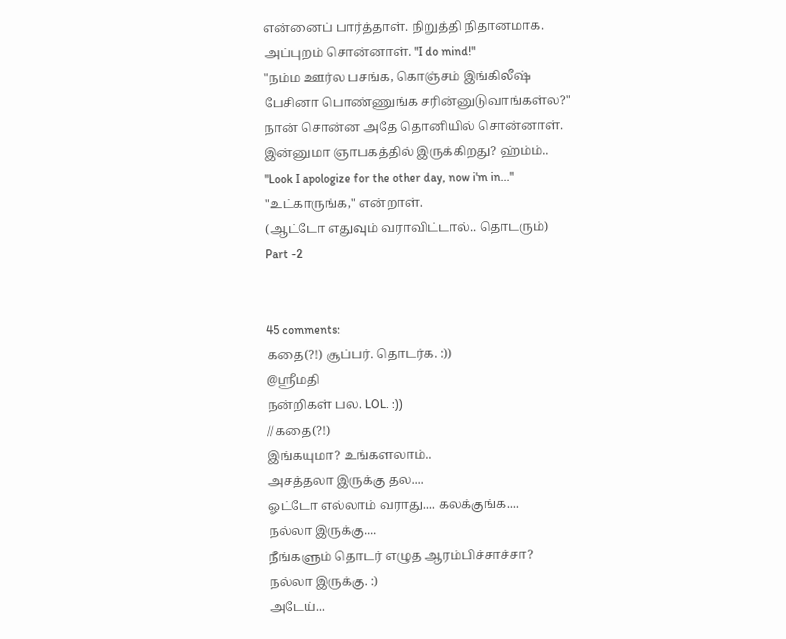என்னைப் பார்த்தாள். நிறுத்தி நிதானமாக. அப்புறம் சொன்னாள். "I do mind!"
"நம்ம ஊர்ல பசங்க, கொஞ்சம் இங்கிலீஷ் பேசினா பொண்ணுங்க சரின்னுடுவாங்கள்ல?"
நான் சொன்ன அதே தொனியில் சொன்னாள். இன்னுமா ஞாபகத்தில் இருக்கிறது? ஹ்ம்ம்..
"Look I apologize for the other day, now i'm in..."
"உட்காருங்க," என்றாள்.
(ஆட்டோ எதுவும் வராவிட்டால்.. தொடரும்)
Part -2


45 comments:
கதை(?!) சூப்பர். தொடர்க. :))
@ஸ்ரீமதி
நன்றிகள் பல. LOL. :))
//கதை(?!)
இங்கயுமா? உங்களலாம்..
அசத்தலா இருக்கு தல....
ஓட்டோ எல்லாம் வராது.... கலக்குங்க....
நல்லா இருக்கு....
நீங்களும் தொடர் எழுத ஆரம்பிச்சாச்சா?
நல்லா இருக்கு. :)
அடேய்...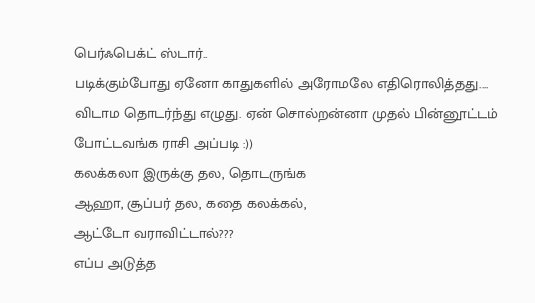பெர்ஃபெக்ட் ஸ்டார்..
படிக்கும்போது ஏனோ காதுகளில் அரோமலே எதிரொலித்தது....
விடாம தொடர்ந்து எழுது. ஏன் சொல்றன்னா முதல் பின்னூட்டம் போட்டவங்க ராசி அப்படி :))
கலக்கலா இருக்கு தல, தொடருங்க
ஆஹா, சூப்பர் தல, கதை கலக்கல்,
ஆட்டோ வராவிட்டால்???
எப்ப அடுத்த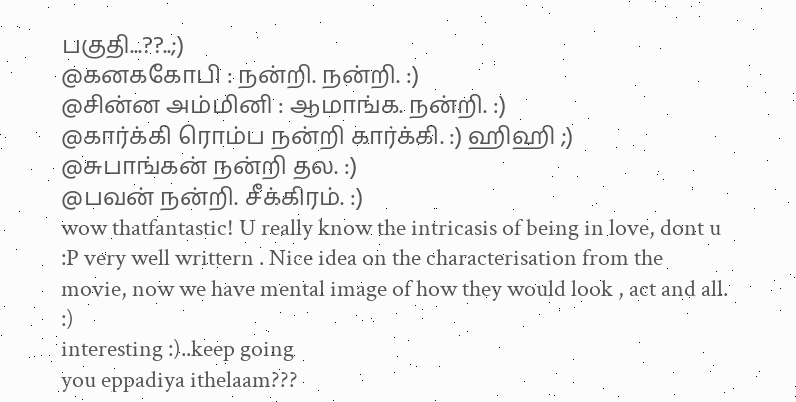பகுதி...??..;)
@கனககோபி : நன்றி. நன்றி. :)
@சின்ன அம்மினி : ஆமாங்க. நன்றி. :)
@கார்க்கி ரொம்ப நன்றி கார்க்கி. :) ஹிஹி ;)
@சுபாங்கன் நன்றி தல. :)
@பவன் நன்றி. சீக்கிரம். :)
wow thatfantastic! U really know the intricasis of being in love, dont u :P very well writtern . Nice idea on the characterisation from the movie, now we have mental image of how they would look , act and all. :)
interesting :)..keep going
you eppadiya ithelaam???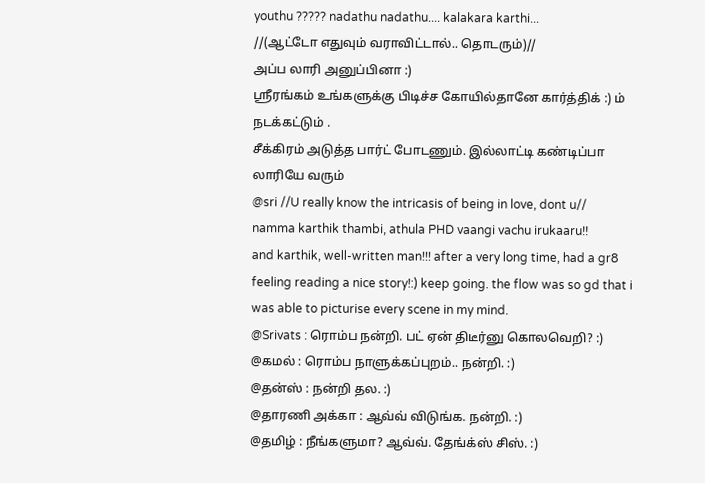youthu ????? nadathu nadathu.... kalakara karthi...
//(ஆட்டோ எதுவும் வராவிட்டால்.. தொடரும்)//
அப்ப லாரி அனுப்பினா :)
ஸ்ரீரங்கம் உங்களுக்கு பிடிச்ச கோயில்தானே கார்த்திக் :) ம் நடக்கட்டும் .
சீக்கிரம் அடுத்த பார்ட் போடணும். இல்லாட்டி கண்டிப்பா லாரியே வரும்
@sri //U really know the intricasis of being in love, dont u//
namma karthik thambi, athula PHD vaangi vachu irukaaru!!
and karthik, well-written man!!! after a very long time, had a gr8 feeling reading a nice story!:) keep going. the flow was so gd that i was able to picturise every scene in my mind.
@Srivats : ரொம்ப நன்றி. பட் ஏன் திடீர்னு கொலவெறி? :)
@கமல் : ரொம்ப நாளுக்கப்புறம்.. நன்றி. :)
@தன்ஸ் : நன்றி தல. :)
@தாரணி அக்கா : ஆவ்வ் விடுங்க. நன்றி. :)
@தமிழ் : நீங்களுமா? ஆவ்வ். தேங்க்ஸ் சிஸ். :)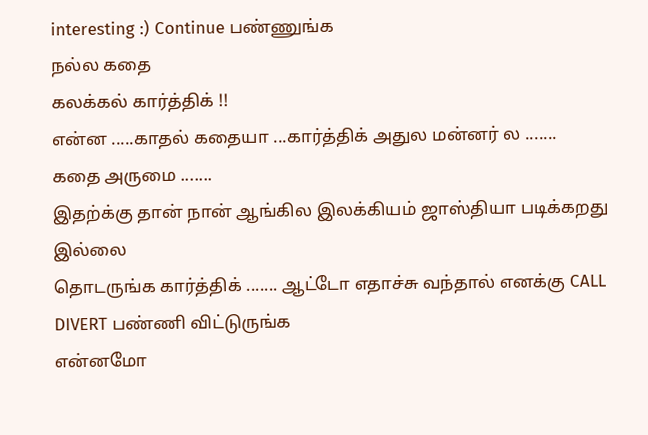interesting :) Continue பண்ணுங்க
நல்ல கதை
கலக்கல் கார்த்திக் !!
என்ன .....காதல் கதையா ...கார்த்திக் அதுல மன்னர் ல .......
கதை அருமை .......
இதற்க்கு தான் நான் ஆங்கில இலக்கியம் ஜாஸ்தியா படிக்கறது இல்லை
தொடருங்க கார்த்திக் ....... ஆட்டோ எதாச்சு வந்தால் எனக்கு CALL DIVERT பண்ணி விட்டுருங்க
என்னமோ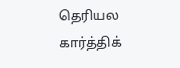தெரியல கார்த்திக்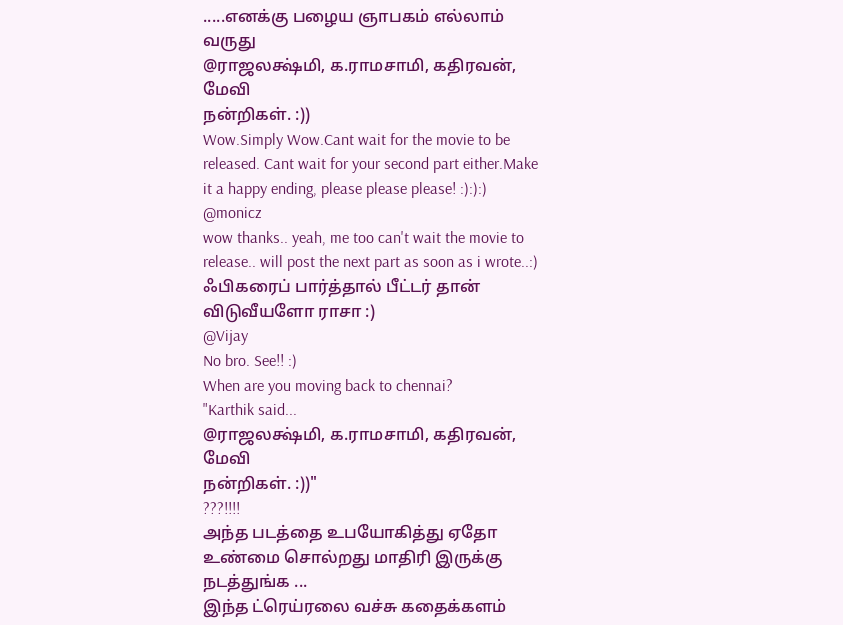.....எனக்கு பழைய ஞாபகம் எல்லாம் வருது
@ராஜலக்ஷ்மி, க.ராமசாமி, கதிரவன், மேவி
நன்றிகள். :))
Wow.Simply Wow.Cant wait for the movie to be released. Cant wait for your second part either.Make it a happy ending, please please please! :):):)
@monicz
wow thanks.. yeah, me too can't wait the movie to release.. will post the next part as soon as i wrote..:)
ஃபிகரைப் பார்த்தால் பீட்டர் தான் விடுவீயளோ ராசா :)
@Vijay
No bro. See!! :)
When are you moving back to chennai?
"Karthik said...
@ராஜலக்ஷ்மி, க.ராமசாமி, கதிரவன், மேவி
நன்றிகள். :))"
???!!!!
அந்த படத்தை உபயோகித்து ஏதோ உண்மை சொல்றது மாதிரி இருக்கு
நடத்துங்க ...
இந்த ட்ரெய்ரலை வச்சு கதைக்களம்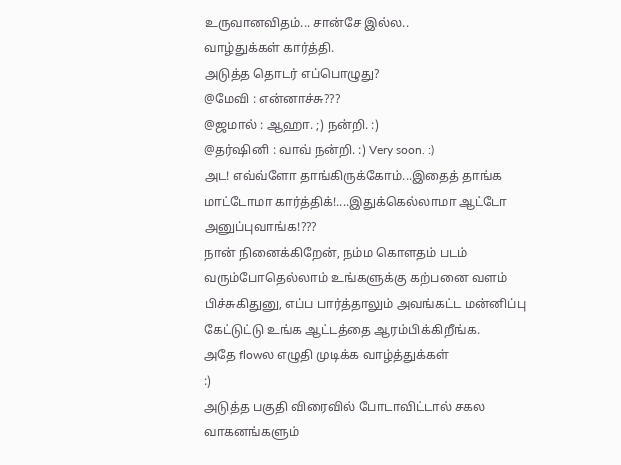உருவானவிதம்... சான்சே இல்ல..
வாழ்துக்கள் கார்த்தி.
அடுத்த தொடர் எப்பொழுது?
@மேவி : என்னாச்சு???
@ஜமால் : ஆஹா. ;) நன்றி. :)
@தர்ஷினி : வாவ் நன்றி. :) Very soon. :)
அட! எவ்வ்ளோ தாங்கிருக்கோம்...இதைத் தாங்க மாட்டோமா கார்த்திக்!....இதுக்கெல்லாமா ஆட்டோ அனுப்புவாங்க!???
நான் நினைக்கிறேன், நம்ம கொளதம் படம் வரும்போதெல்லாம் உங்களுக்கு கற்பனை வளம் பிச்சுகிதுனு, எப்ப பார்த்தாலும் அவங்கட்ட மன்னிப்பு கேட்டுட்டு உங்க ஆட்டத்தை ஆரம்பிக்கிறீங்க.
அதே flowல எழுதி முடிக்க வாழ்த்துக்கள்
:)
அடுத்த பகுதி விரைவில் போடாவிட்டால் சகல வாகனங்களும்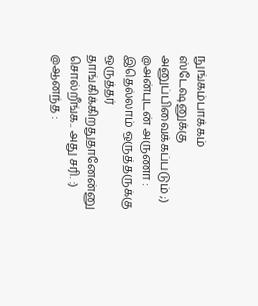நுங்கம்பாக்கம் ஸ்டேஷனுக்கு அனுப்பிவைக்கப்படும் ;)
@அன்புடன் அருணா : இதெல்லாம் ஒருத்தருக்கு ஒருத்தர் தாங்கிக்கிறதுதானேன்னு சொல்றீங்க.. அது சரி. :)
@ஆனந்த :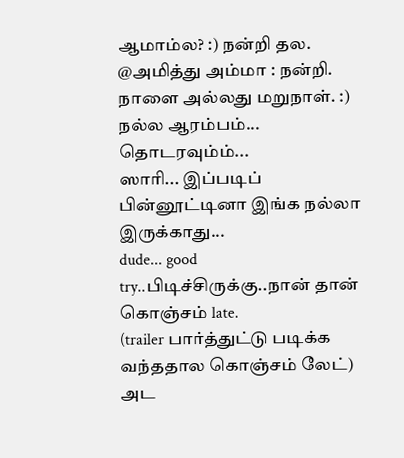ஆமாம்ல? :) நன்றி தல.
@அமித்து அம்மா : நன்றி. நாளை அல்லது மறுநாள். :)
நல்ல ஆரம்பம்... தொடரவும்ம்...
ஸாரி... இப்படிப் பின்னூட்டினா இங்க நல்லா இருக்காது...
dude... good try..பிடிச்சிருக்கு..நான் தான் கொஞ்சம் late.
(trailer பார்த்துட்டு படிக்க வந்ததால கொஞ்சம் லேட்)
அட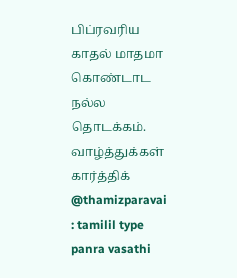பிப்ரவரிய காதல் மாதமா கொண்டாட நல்ல தொடக்கம். வாழ்த்துக்கள் கார்த்திக்
@thamizparavai : tamilil type panra vasathi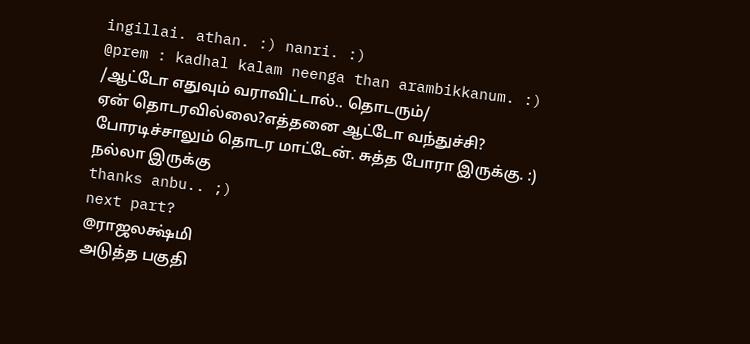ingillai. athan. :) nanri. :)
@prem : kadhal kalam neenga than arambikkanum. :)
/ஆட்டோ எதுவும் வராவிட்டால்.. தொடரும்/
ஏன் தொடரவில்லை?எத்தனை ஆட்டோ வந்துச்சி?
போரடிச்சாலும் தொடர மாட்டேன். சுத்த போரா இருக்கு. :)
நல்லா இருக்கு
thanks anbu.. ;)
next part?
@ராஜலக்ஷ்மி
அடுத்த பகுதி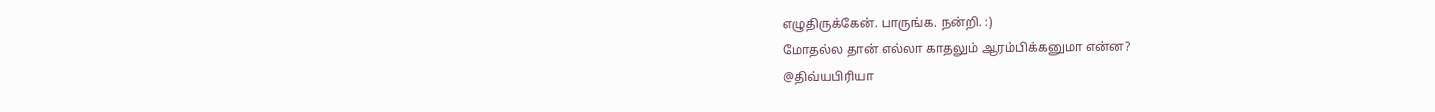எழுதிருக்கேன். பாருங்க. நன்றி. :)
மோதல்ல தான் எல்லா காதலும் ஆரம்பிக்கனுமா என்ன?
@திவ்யபிரியா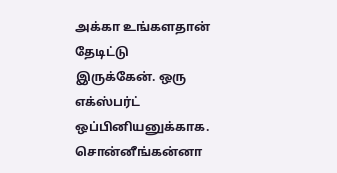அக்கா உங்களதான் தேடிட்டு இருக்கேன். ஒரு எக்ஸ்பர்ட் ஒப்பினியனுக்காக. சொன்னீங்கன்னா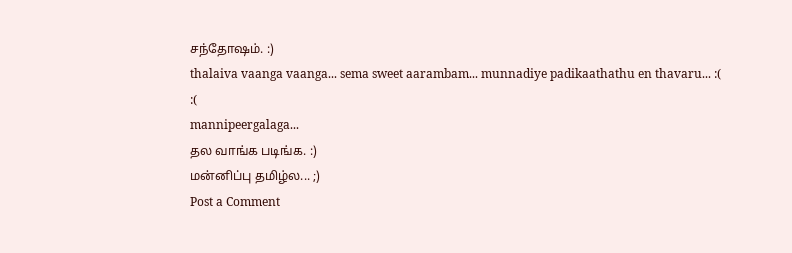சந்தோஷம். :)
thalaiva vaanga vaanga... sema sweet aarambam... munnadiye padikaathathu en thavaru... :( :(
mannipeergalaga...
தல வாங்க படிங்க. :)
மன்னிப்பு தமிழ்ல... ;)
Post a Comment